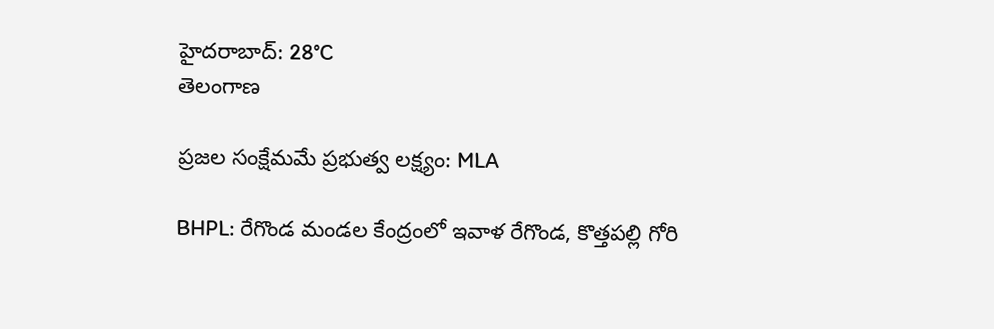హైదరాబాద్: 28°C
తెలంగాణ

ప్రజల సంక్షేమమే ప్రభుత్వ లక్ష్యం: MLA

BHPL: రేగొండ మండల కేంద్రంలో ఇవాళ రేగొండ, కొత్తపల్లి గోరి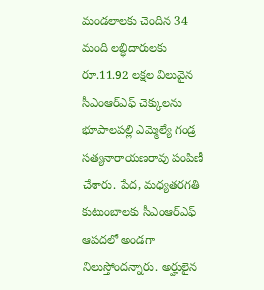మండలాలకు చెందిన 34 మంది లబ్ధిదారులకు రూ.11.92 లక్షల విలువైన సీఎంఆర్‌ఎఫ్ చెక్కులను భూపాలపల్లి ఎమ్మెల్యే గండ్ర సత్యనారాయణరావు పంపిణీ చేశారు. పేద, మధ్యతరగతి కుటుంబాలకు సీఎంఆర్‌ఎఫ్ ఆపదలో అండగా నిలుస్తోందన్నారు. అర్హులైన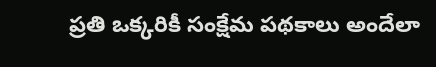ప్రతి ఒక్కరికీ సంక్షేమ పథకాలు అందేలా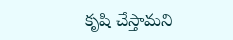కృషి చేస్తామని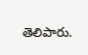తెలిపారు.